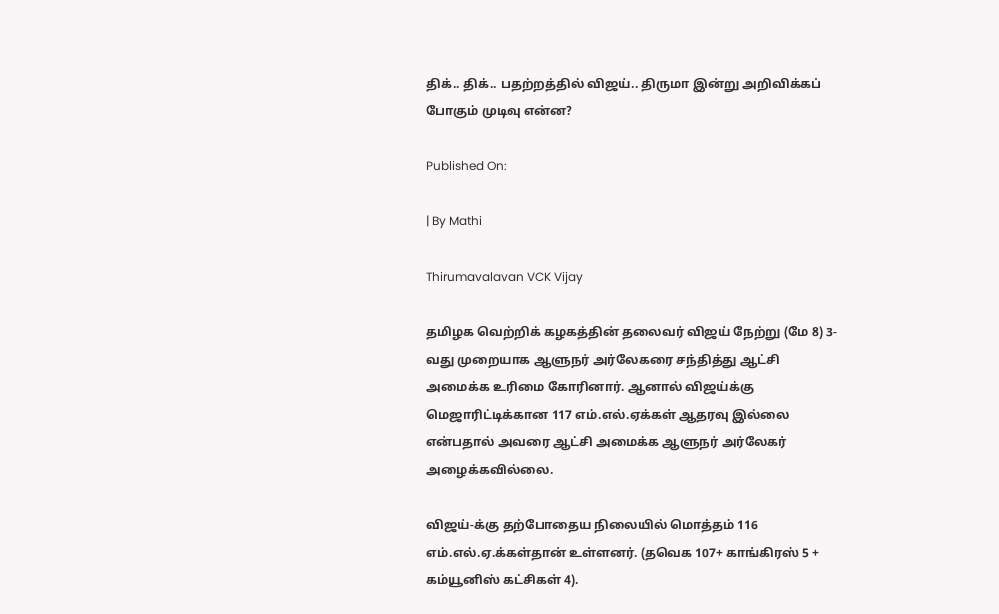திக்.. திக்.. பதற்றத்தில் விஜய்.. திருமா இன்று அறிவிக்கப் போகும் முடிவு என்ன?

Published On:

| By Mathi

Thirumavalavan VCK Vijay

தமிழக வெற்றிக் கழகத்தின் தலைவர் விஜய் நேற்று (மே 8) 3-வது முறையாக ஆளுநர் அர்லேகரை சந்தித்து ஆட்சி அமைக்க உரிமை கோரினார். ஆனால் விஜய்க்கு மெஜாரிட்டிக்கான 117 எம்.எல்.ஏக்கள் ஆதரவு இல்லை என்பதால் அவரை ஆட்சி அமைக்க ஆளுநர் அர்லேகர் அழைக்கவில்லை.

விஜய்-க்கு தற்போதைய நிலையில் மொத்தம் 116 எம்.எல்.ஏ.க்கள்தான் உள்ளனர். (தவெக 107+ காங்கிரஸ் 5 + கம்யூனிஸ் கட்சிகள் 4).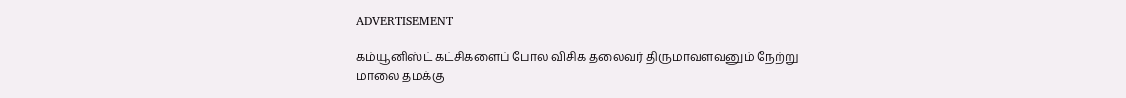ADVERTISEMENT

கம்யூனிஸ்ட் கட்சிகளைப் போல விசிக தலைவர் திருமாவளவனும் நேற்று மாலை தமக்கு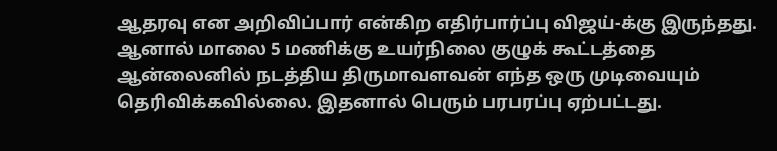ஆதரவு என அறிவிப்பார் என்கிற எதிர்பார்ப்பு விஜய்-க்கு இருந்தது. ஆனால் மாலை 5 மணிக்கு உயர்நிலை குழுக் கூட்டத்தை ஆன்லைனில் நடத்திய திருமாவளவன் எந்த ஒரு முடிவையும் தெரிவிக்கவில்லை. இதனால் பெரும் பரபரப்பு ஏற்பட்டது.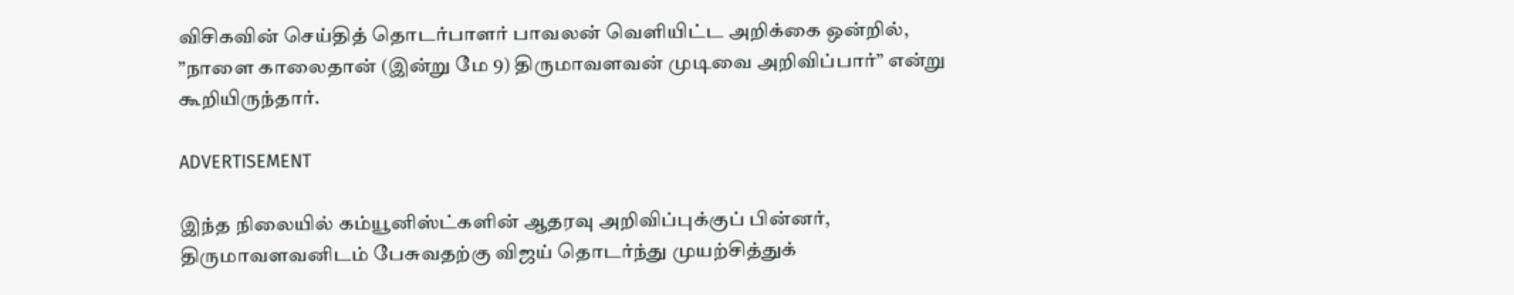விசிகவின் செய்தித் தொடர்பாளர் பாவலன் வெளியிட்ட அறிக்கை ஒன்றில், ”நாளை காலைதான் (இன்று மே 9) திருமாவளவன் முடிவை அறிவிப்பார்” என்று கூறியிருந்தார்.

ADVERTISEMENT

இந்த நிலையில் கம்யூனிஸ்ட்களின் ஆதரவு அறிவிப்புக்குப் பின்னர், திருமாவளவனிடம் பேசுவதற்கு விஜய் தொடர்ந்து முயற்சித்துக்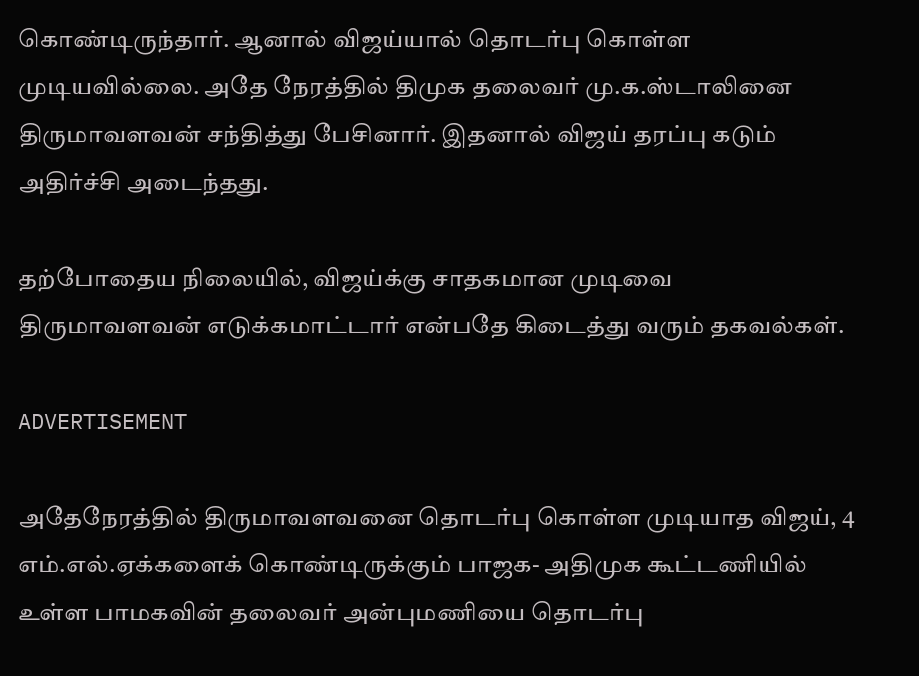கொண்டிருந்தார். ஆனால் விஜய்யால் தொடர்பு கொள்ள முடியவில்லை. அதே நேரத்தில் திமுக தலைவர் மு.க.ஸ்டாலினை திருமாவளவன் சந்தித்து பேசினார். இதனால் விஜய் தரப்பு கடும் அதிர்ச்சி அடைந்தது.

தற்போதைய நிலையில், விஜய்க்கு சாதகமான முடிவை திருமாவளவன் எடுக்கமாட்டார் என்பதே கிடைத்து வரும் தகவல்கள்.

ADVERTISEMENT

அதேநேரத்தில் திருமாவளவனை தொடர்பு கொள்ள முடியாத விஜய், 4 எம்.எல்.ஏக்களைக் கொண்டிருக்கும் பாஜக- அதிமுக கூட்டணியில் உள்ள பாமகவின் தலைவர் அன்புமணியை தொடர்பு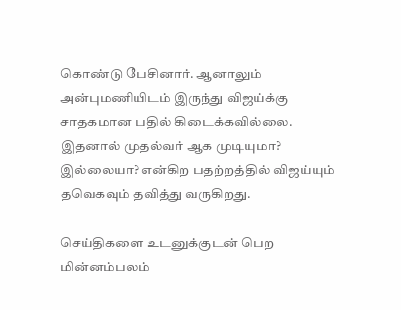கொண்டு பேசினார். ஆனாலும் அன்புமணியிடம் இருந்து விஜய்க்கு சாதகமான பதில் கிடைக்கவில்லை. இதனால் முதல்வர் ஆக முடியுமா? இல்லையா? என்கிற பதற்றத்தில் விஜய்யும் தவெகவும் தவித்து வருகிறது.

செய்திகளை உடனுக்குடன் பெற மின்னம்பலம்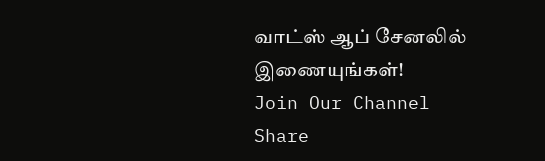வாட்ஸ் ஆப் சேனலில் இணையுங்கள்!
Join Our Channel
Share